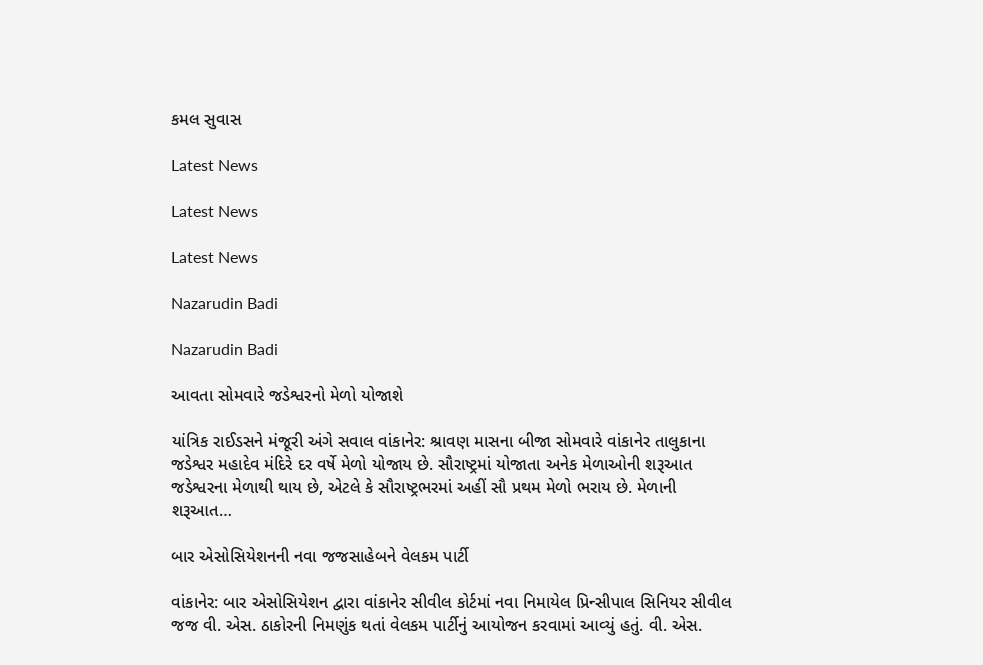કમલ સુવાસ

Latest News

Latest News

Latest News

Nazarudin Badi

Nazarudin Badi

આવતા સોમવારે જડેશ્વરનો મેળો યોજાશે

યાંત્રિક રાઈડસને મંજૂરી અંગે સવાલ વાંકાનેર: શ્રાવણ માસના બીજા સોમવારે વાંકાનેર તાલુકાના જડેશ્વર મહાદેવ મંદિરે દર વર્ષે મેળો યોજાય છે. સૌરાષ્ટ્રમાં યોજાતા અનેક મેળાઓની શરૂઆત જડેશ્વરના મેળાથી થાય છે, એટલે કે સૌરાષ્ટ્રભરમાં અહીં સૌ પ્રથમ મેળો ભરાય છે. મેળાની શરૂઆત…

બાર એસોસિયેશનની નવા જજસાહેબને વેલકમ પાર્ટી

વાંકાનેર: બાર એસોસિયેશન દ્વારા વાંકાનેર સીવીલ કોર્ટમાં નવા નિમાયેલ પ્રિન્‍સીપાલ સિનિયર સીવીલ જજ વી. એસ. ઠાકોરની નિમણુંક થતાં વેલકમ પાર્ટીનું આયોજન કરવામાં આવ્‍યું હતું. વી. એસ.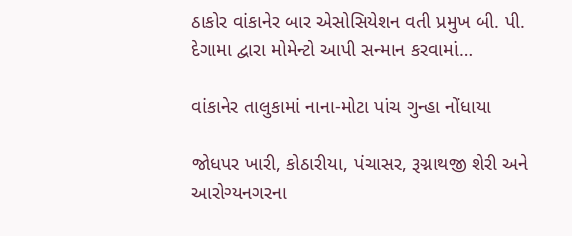ઠાકોર વાંકાનેર બાર એસોસિયેશન વતી પ્રમુખ બી. પી. દેગામા દ્વારા મોમેન્‍ટો આપી સન્‍માન કરવામાં…

વાંકાનેર તાલુકામાં નાના-મોટા પાંચ ગુન્હા નોંધાયા

જોધપર ખારી, કોઠારીયા, પંચાસર, રૂગ્નાથજી શેરી અને આરોગ્યનગરના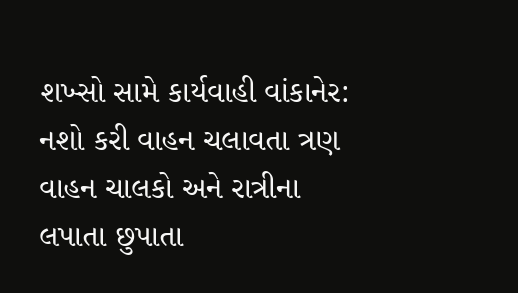શખ્સો સામે કાર્યવાહી વાંકાનેર: નશો કરી વાહન ચલાવતા ત્રણ વાહન ચાલકો અને રાત્રીના લપાતા છુપાતા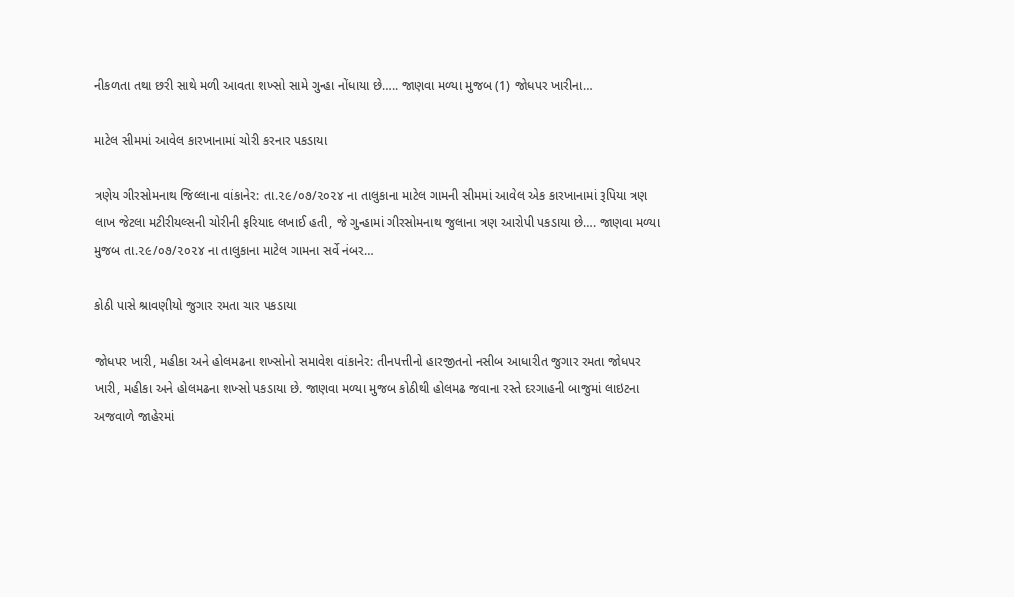નીકળતા તથા છરી સાથે મળી આવતા શખ્સો સામે ગુન્હા નોંધાયા છે….. જાણવા મળ્યા મુજબ (1) જોધપર ખારીના…

માટેલ સીમમાં આવેલ કારખાનામાં ચોરી કરનાર પકડાયા

ત્રણેય ગીરસોમનાથ જિલ્લાના વાંકાનેર: તા.૨૯/૦૭/૨૦૨૪ ના તાલુકાના માટેલ ગામની સીમમાં આવેલ એક કારખાનામાં રૂપિયા ત્રણ લાખ જેટલા મટીરીયલ્સની ચોરીની ફરિયાદ લખાઈ હતી, જે ગુન્હામાં ગીરસોમનાથ જુલાના ત્રણ આરોપી પકડાયા છે…. જાણવા મળ્યા મુજબ તા.૨૯/૦૭/૨૦૨૪ ના તાલુકાના માટેલ ગામના સર્વે નંબર…

કોઠી પાસે શ્રાવણીયો જુગાર રમતા ચાર પકડાયા

જોધપર ખારી, મહીકા અને હોલમઢના શખ્સોનો સમાવેશ વાંકાનેર: તીનપત્તીનો હારજીતનો નસીબ આધારીત જુગાર રમતા જોધપર ખારી, મહીકા અને હોલમઢના શખ્સો પકડાયા છે. જાણવા મળ્યા મુજબ કોઠીથી હોલમઢ જવાના રસ્તે દરગાહની બાજુમાં લાઇટના અજવાળે જાહેરમાં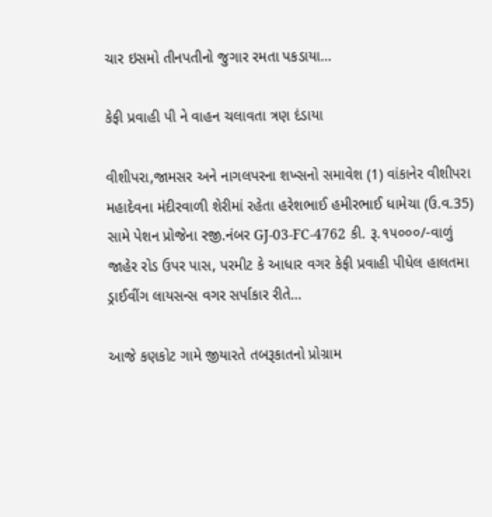ચાર ઇસમો તીનપતીનો જુગાર રમતા પકડાયા…

કેફી પ્રવાહી પી ને વાહન ચલાવતા ત્રણ દંડાયા

વીશીપરા,જામસર અને નાગલપરના શખ્સનો સમાવેશ (1) વાંકાનેર વીશીપરા મહાદેવના મંદીરવાળી શેરીમાં રહેતા હરેશભાઈ હમીરભાઈ ધામેચા (ઉ.વ.35) સામે પેશન પ્રોજેના રજી.નંબર GJ-03-FC-4762 કી. રૂ.૧૫૦૦૦/-વાળું જાહેર રોડ ઉપર પાસ, પરમીટ કે આધાર વગર કેફી પ્રવાહી પીધેલ હાલતમા ડ્રાઈવીંગ લાયસન્સ વગર સર્પાકાર રીતે…

આજે કણકોટ ગામે જીયારતે તબરૂકાતનો પ્રોગ્રામ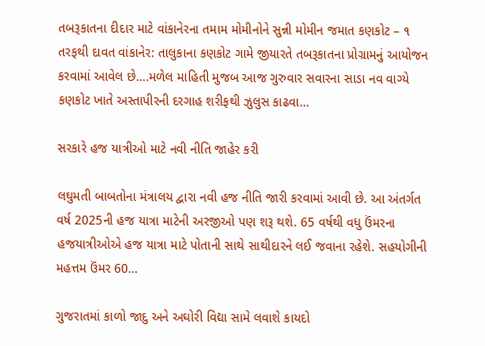તબરૂકાતના દીદાર માટે વાંકાનેરના તમામ મોમીનોને સુન્ની મોમીન જમાત કણકોટ – ૧ તરફથી દાવત વાંકાનેર: તાલુકાના કણકોટ ગામે જીયારતે તબરૂકાતના પ્રોગ્રામનું આયોજન કરવામાં આવેલ છે….મળેલ માહિતી મુજબ આજ ગુરુવાર સવારના સાડા નવ વાગ્યે કણકોટ ખાતે અસ્તાપીરની દરગાહ શરીફથી ઝુલુસ કાઢવા…

સરકારે હજ યાત્રીઓ માટે નવી નીતિ જાહેર કરી

લઘુમતી બાબતોના મંત્રાલય દ્વારા નવી હજ નીતિ જારી કરવામાં આવી છે. આ અંતર્ગત વર્ષ 2025ની હજ યાત્રા માટેની અરજીઓ પણ શરૂ થશે. 65 વર્ષથી વધુ ઉંમરના હજયાત્રીઓએ હજ યાત્રા માટે પોતાની સાથે સાથીદારને લઈ જવાના રહેશે. સહયોગીની મહત્તમ ઉંમર 60…

ગુજરાતમાં કાળો જાદુ અને અઘોરી વિદ્યા સામે લવાશે કાયદો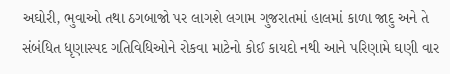અઘોરી, ભુવાઓ તથા ઠગબાજો પર લાગશે લગામ ગુજરાતમાં હાલમાં કાળા જાદુ અને તે સંબંધિત ધૃણાસ્પદ ગતિવિધિઓને રોકવા માટેનો કોઈ કાયદો નથી આને પરિણામે ઘણી વાર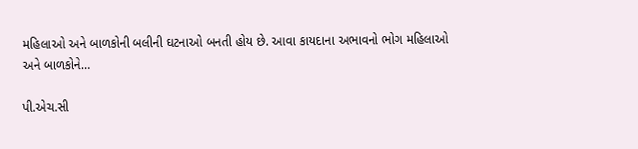મહિલાઓ અને બાળકોની બલીની ઘટનાઓ બનતી હોય છે. આવા કાયદાના અભાવનો ભોગ મહિલાઓ અને બાળકોને…

પી.એચ.સી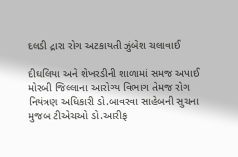દલડી દ્રારા રોગ અટકાયતી ઝુંબેશ ચલાવાઈ

દીઘલિયા અને શેખરડીની શાળામાં સમજ અપાઈ મોરબી જિલ્લાના આરોગ્ય વિભાગ તેમજ રોગ નિયંત્રણ અધિકારી ડો.બાવરવા સાહેબની સુચના મુજબ ટીએચઓ ડો.આરીફ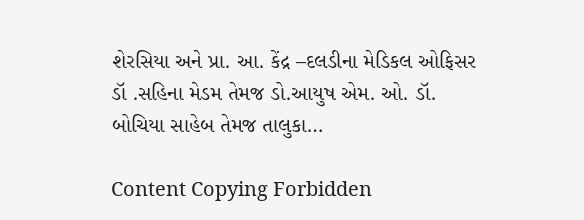શેરસિયા અને પ્રા. આ. કેંદ્ર –દલડીના મેડિકલ ઓફિસર ડૉ .સહિના મેડમ તેમજ ડો.આયુષ એમ. ઓ. ડૉ. બોચિયા સાહેબ તેમજ તાલુકા…

Content Copying Forbidden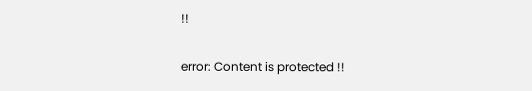!!

error: Content is protected !!